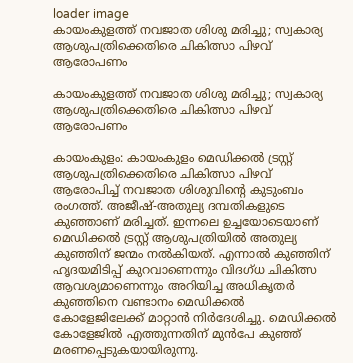loader image
കായംകുളത്ത് നവജാത ശിശു മരിച്ചു; സ്വകാര്യ ആശുപത്രിക്കെതിരെ ചികിത്സാ പിഴവ് ആരോപണം

കായംകുളത്ത് നവജാത ശിശു മരിച്ചു; സ്വകാര്യ ആശുപത്രിക്കെതിരെ ചികിത്സാ പിഴവ് ആരോപണം

കായംകുളം: കായംകുളം മെഡിക്കൽ ട്രസ്റ്റ് ആശുപത്രിക്കെതിരെ ചികിത്സാ പിഴവ് ആരോപിച്ച് നവജാത ശിശുവിന്റെ കുടുംബം രംഗത്ത്. അജീഷ്-അതുല്യ ദമ്പതികളുടെ കുഞ്ഞാണ് മരിച്ചത്. ഇന്നലെ ഉച്ചയോടെയാണ് മെഡിക്കൽ ട്രസ്റ്റ് ആശുപത്രിയിൽ അതുല്യ കുഞ്ഞിന് ജന്മം നൽകിയത്. എന്നാൽ കുഞ്ഞിന് ഹൃദയമിടിപ്പ് കുറവാണെന്നും വിദഗ്ധ ചികിത്സ ആവശ്യമാണെന്നും അറിയിച്ച അധികൃതർ കുഞ്ഞിനെ വണ്ടാനം മെഡിക്കൽ കോളേജിലേക്ക് മാറ്റാൻ നിർദേശിച്ചു. മെഡിക്കൽ കോളേജിൽ എത്തുന്നതിന് മുൻപേ കുഞ്ഞ് മരണപ്പെടുകയായിരുന്നു.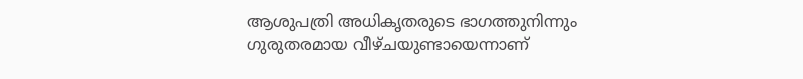ആശുപത്രി അധികൃതരുടെ ഭാഗത്തുനിന്നും ഗുരുതരമായ വീഴ്ചയുണ്ടായെന്നാണ്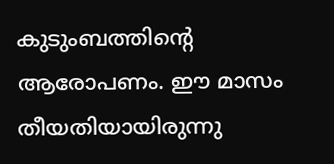കുടുംബത്തിന്റെ ആരോപണം. ഈ മാസം തീയതിയായിരുന്നു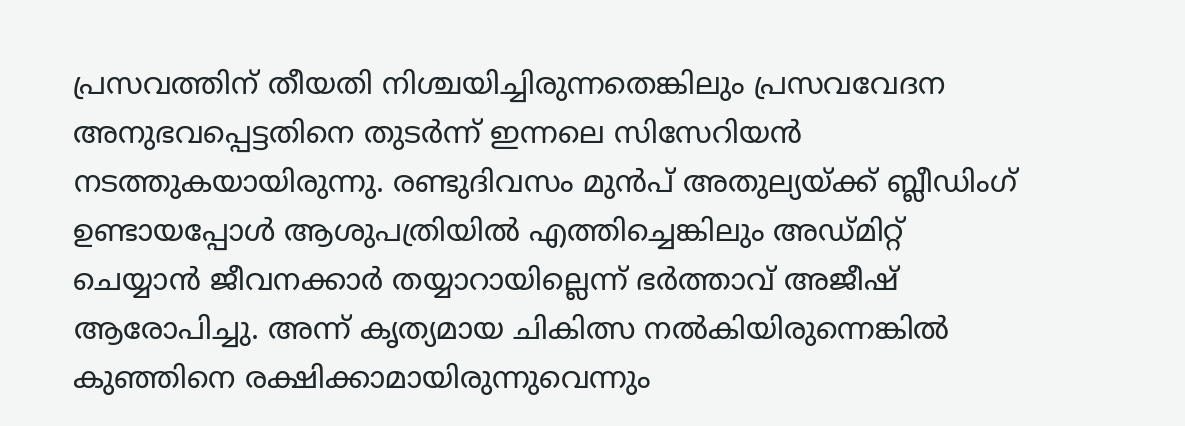പ്രസവത്തിന് തീയതി നിശ്ചയിച്ചിരുന്നതെങ്കിലും പ്രസവവേദന അനുഭവപ്പെട്ടതിനെ തുടർന്ന് ഇന്നലെ സിസേറിയൻ നടത്തുകയായിരുന്നു. രണ്ടുദിവസം മുൻപ് അതുല്യയ്ക്ക് ബ്ലീഡിംഗ് ഉണ്ടായപ്പോൾ ആശുപത്രിയിൽ എത്തിച്ചെങ്കിലും അഡ്മിറ്റ് ചെയ്യാൻ ജീവനക്കാർ തയ്യാറായില്ലെന്ന് ഭർത്താവ് അജീഷ് ആരോപിച്ചു. അന്ന് കൃത്യമായ ചികിത്സ നൽകിയിരുന്നെങ്കിൽ കുഞ്ഞിനെ രക്ഷിക്കാമായിരുന്നുവെന്നും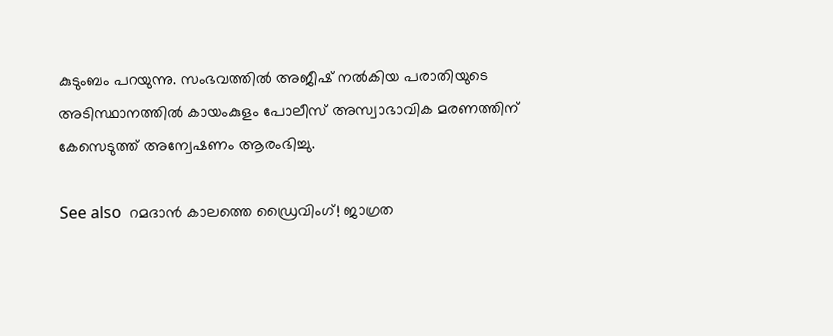കുടുംബം പറയുന്നു. സംഭവത്തിൽ അജീഷ് നൽകിയ പരാതിയുടെ അടിസ്ഥാനത്തിൽ കായംകുളം പോലീസ് അസ്വാഭാവിക മരണത്തിന് കേസെടുത്ത് അന്വേഷണം ആരംഭിച്ചു.

See also  റമദാൻ കാലത്തെ ഡ്രൈവിംഗ്! ജാഗ്രത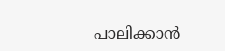പാലിക്കാൻ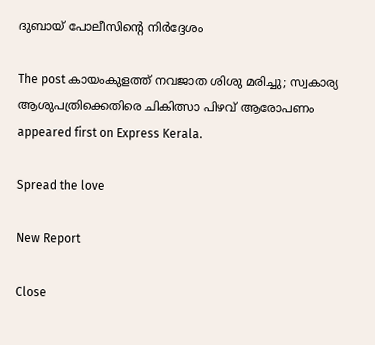ദുബായ് പോലീസിന്റെ നിർദ്ദേശം

The post കായംകുളത്ത് നവജാത ശിശു മരിച്ചു; സ്വകാര്യ ആശുപത്രിക്കെതിരെ ചികിത്സാ പിഴവ് ആരോപണം appeared first on Express Kerala.

Spread the love

New Report

Close